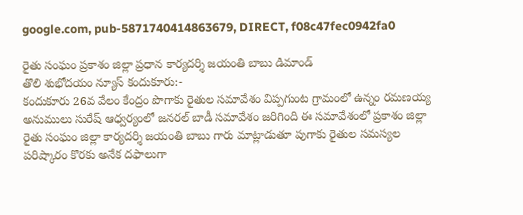google.com, pub-5871740414863679, DIRECT, f08c47fec0942fa0

రైతు సంఘం ప్రకాశం జిల్లా ప్రధాన కార్యదర్శి జయంతి బాబు డిమాండ్
తొలి శుభోదయం న్యూస్ కందుకూరు:-
కందుకూరు 26వ వేలం కేంద్రం పొగాకు రైతుల సమావేశం విప్పగుంట గ్రామంలో ఉన్నం రమణయ్య అనుములు సురేష్ ఆధ్వర్యంలో జనరల్ బాడీ సమావేశం జరిగింది ఈ సమావేశంలో ప్రకాశం జిల్లా రైతు సంఘం జిల్లా కార్యదర్శి జయంతి బాబు గారు మాట్లాడుతూ పుగాకు రైతుల సమస్యల పరిష్కారం కొరకు అనేక దఫాలుగా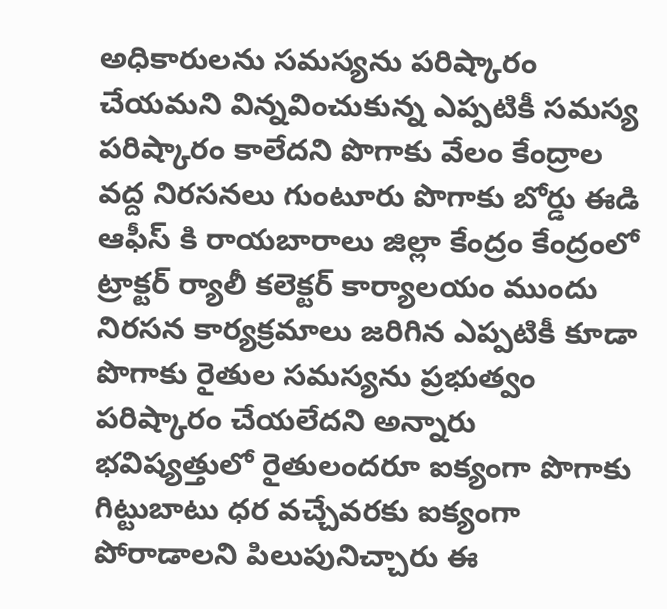అధికారులను సమస్యను పరిష్కారం చేయమని విన్నవించుకున్న ఎప్పటికీ సమస్య పరిష్కారం కాలేదని పొగాకు వేలం కేంద్రాల వద్ద నిరసనలు గుంటూరు పొగాకు బోర్డు ఈడి ఆఫీస్ కి రాయబారాలు జిల్లా కేంద్రం కేంద్రంలో ట్రాక్టర్ ర్యాలీ కలెక్టర్ కార్యాలయం ముందు నిరసన కార్యక్రమాలు జరిగిన ఎప్పటికీ కూడా పొగాకు రైతుల సమస్యను ప్రభుత్వం పరిష్కారం చేయలేదని అన్నారు భవిష్యత్తులో రైతులందరూ ఐక్యంగా పొగాకు గిట్టుబాటు ధర వచ్చేవరకు ఐక్యంగా పోరాడాలని పిలుపునిచ్చారు ఈ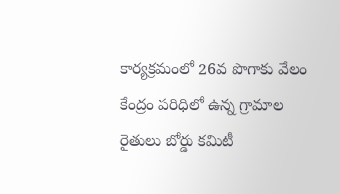కార్యక్రమంలో 26వ పొగాకు వేలం కేంద్రం పరిధిలో ఉన్న గ్రామాల రైతులు బోర్డు కమిటీ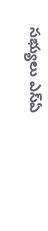సభ్యులు ఎస్ఏ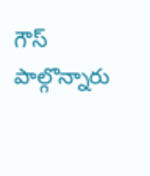గౌస్ పాల్గొన్నారు